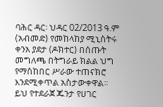ባሕር ዳር፡ ህዳር 02/2013 ዓ.ም (አብመድ) የመከላከያ ሚኒስትሩ ቀንአ ያደታ (ዶክተር) በሰጡት መግለጫ በትግራይ ክልል ህግ የማስከበር ሥራው ተጠናክሮ እንደሚቀጥል አስታውቀዋል፡፡ ይህ የተደራጀ ጁንታ የሀገር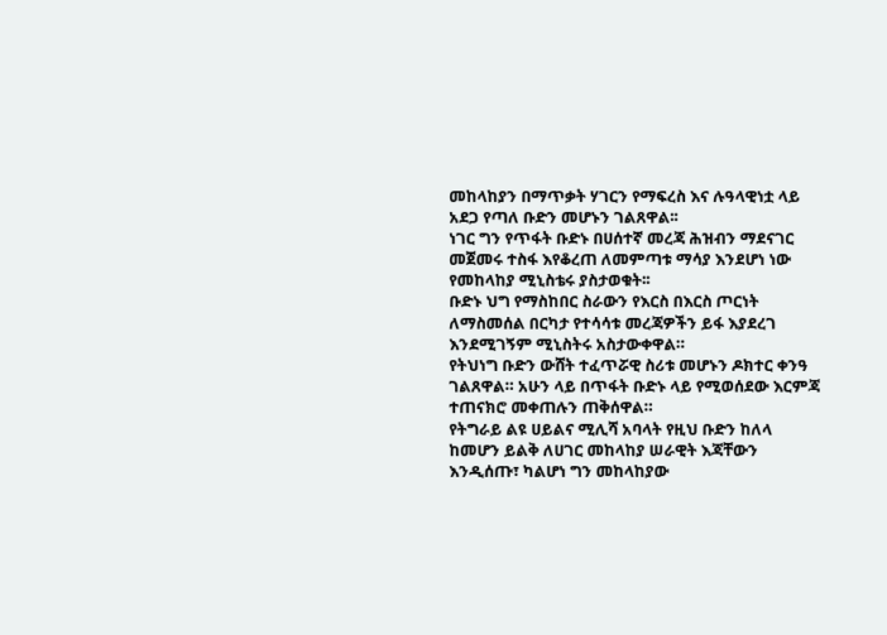መከላከያን በማጥቃት ሃገርን የማፍረስ እና ሉዓላዊነቷ ላይ አደጋ የጣለ ቡድን መሆኑን ገልጸዋል፡፡
ነገር ግን የጥፋት ቡድኑ በሀሰተኛ መረጃ ሕዝብን ማደናገር መጀመሩ ተስፋ እየቆረጠ ለመምጣቱ ማሳያ እንደሆነ ነው የመከላከያ ሚኒስቴሩ ያስታወቁት፡፡
ቡድኑ ህግ የማስከበር ስራውን የእርስ በእርስ ጦርነት ለማስመሰል በርካታ የተሳሳቱ መረጃዎችን ይፋ እያደረገ እንደሚገኝም ሚኒስትሩ አስታውቀዋል።
የትህነግ ቡድን ውሸት ተፈጥሯዊ ስሪቱ መሆኑን ዶክተር ቀንዓ ገልጸዋል። አሁን ላይ በጥፋት ቡድኑ ላይ የሚወሰደው እርምጃ ተጠናክሮ መቀጠሉን ጠቅሰዋል።
የትግራይ ልዩ ሀይልና ሚሊሻ አባላት የዚህ ቡድን ከለላ ከመሆን ይልቅ ለሀገር መከላከያ ሠራዊት እጃቸውን እንዲሰጡ፣ ካልሆነ ግን መከላከያው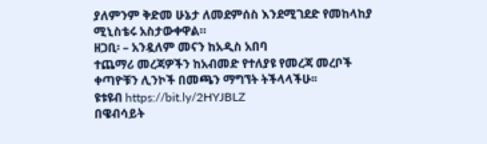ያለምንም ቅድመ ሁኔታ ለመደምሰስ እንደሚገደድ የመከላከያ ሚኒስቴሩ አስታውቀዋል።
ዘጋቢ፡ – አንዷለም መናን ከአዲስ አበባ
ተጨማሪ መረጃዎችን ከአብመድ የተለያዩ የመረጃ መረቦች ቀጣዮቹን ሊንኮች በመጫን ማግኘት ትችላላችሁ፡፡
ዩቱዩብ https://bit.ly/2HYJBLZ
በዌብሳይት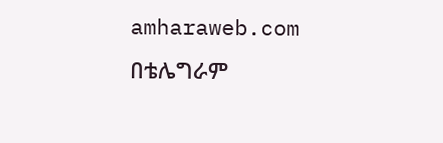amharaweb.com
በቴሌግራም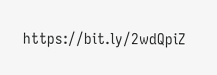https://bit.ly/2wdQpiZ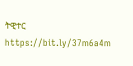ትዊተር https://bit.ly/37m6a4m